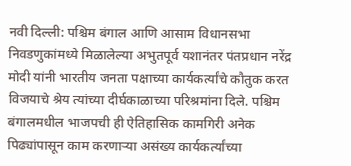नवी दिल्ली: पश्चिम बंगाल आणि आसाम विधानसभा निवडणुकांमध्ये मिळालेल्या अभुतपूर्व यशानंतर पंतप्रधान नरेंद्र मोदी यांनी भारतीय जनता पक्षाच्या कार्यकर्त्यांचे कौतुक करत विजयाचे श्रेय त्यांच्या दीर्घकाळाच्या परिश्रमांना दिले. पश्चिम बंगालमधील भाजपची ही ऐतिहासिक कामगिरी अनेक पिढ्यांपासून काम करणाऱ्या असंख्य कार्यकर्त्यांच्या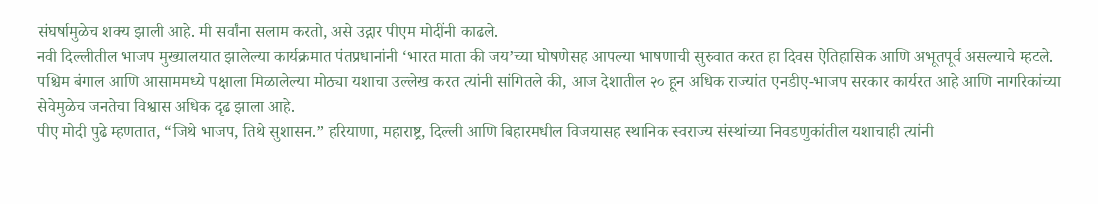संघर्षामुळेच शक्य झाली आहे. मी सर्वांना सलाम करतो, असे उद्गार पीएम मोदींनी काढले.
नवी दिल्लीतील भाजप मुख्यालयात झालेल्या कार्यक्रमात पंतप्रधानांनी ‘भारत माता की जय’च्या घोषणेसह आपल्या भाषणाची सुरुवात करत हा दिवस ऐतिहासिक आणि अभूतपूर्व असल्याचे म्हटले. पश्चिम बंगाल आणि आसाममध्ये पक्षाला मिळालेल्या मोठ्या यशाचा उल्लेख करत त्यांनी सांगितले की, आज देशातील २० हून अधिक राज्यांत एनडीए-भाजप सरकार कार्यरत आहे आणि नागरिकांच्या सेवेमुळेच जनतेचा विश्वास अधिक दृढ झाला आहे.
पीए मोदी पुढे म्हणतात, “जिथे भाजप, तिथे सुशासन.” हरियाणा, महाराष्ट्र, दिल्ली आणि बिहारमधील विजयासह स्थानिक स्वराज्य संस्थांच्या निवडणुकांतील यशाचाही त्यांनी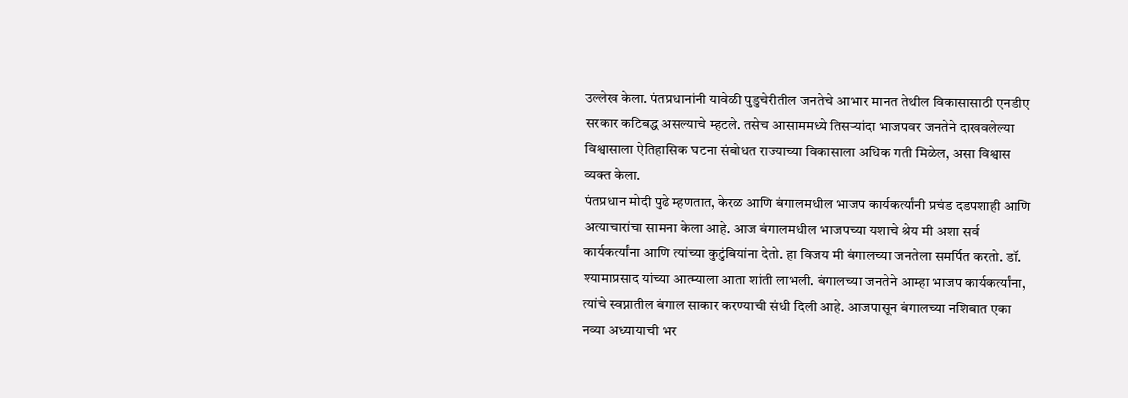उल्लेख केला. पंतप्रधानांनी यावेळी पुडुचेरीतील जनतेचे आभार मानत तेथील विकासासाठी एनडीए सरकार कटिबद्ध असल्याचे म्हटले. तसेच आसाममध्ये तिसऱ्यांदा भाजपवर जनतेने दाखवलेल्या विश्वासाला ऐतिहासिक घटना संबोधत राज्याच्या विकासाला अधिक गती मिळेल, असा विश्वास व्यक्त केला.
पंतप्रधान मोदी पुढे म्हणतात, केरळ आणि बंगालमधील भाजप कार्यकर्त्यांनी प्रचंड दडपशाही आणि अत्याचारांचा सामना केला आहे. आज बंगालमधील भाजपच्या यशाचे श्रेय मी अशा सर्व कार्यकर्त्यांना आणि त्यांच्या कुटुंबियांना देतो. हा विजय मी बंगालच्या जनतेला समर्पित करतो. डॉ. श्यामाप्रसाद यांच्या आत्म्याला आता शांती लाभली. बंगालच्या जनतेने आम्हा भाजप कार्यकर्त्यांना, त्यांचे स्वप्नातील बंगाल साकार करण्याची संधी दिली आहे. आजपासून बंगालच्या नशिबात एका नव्या अध्यायाची भर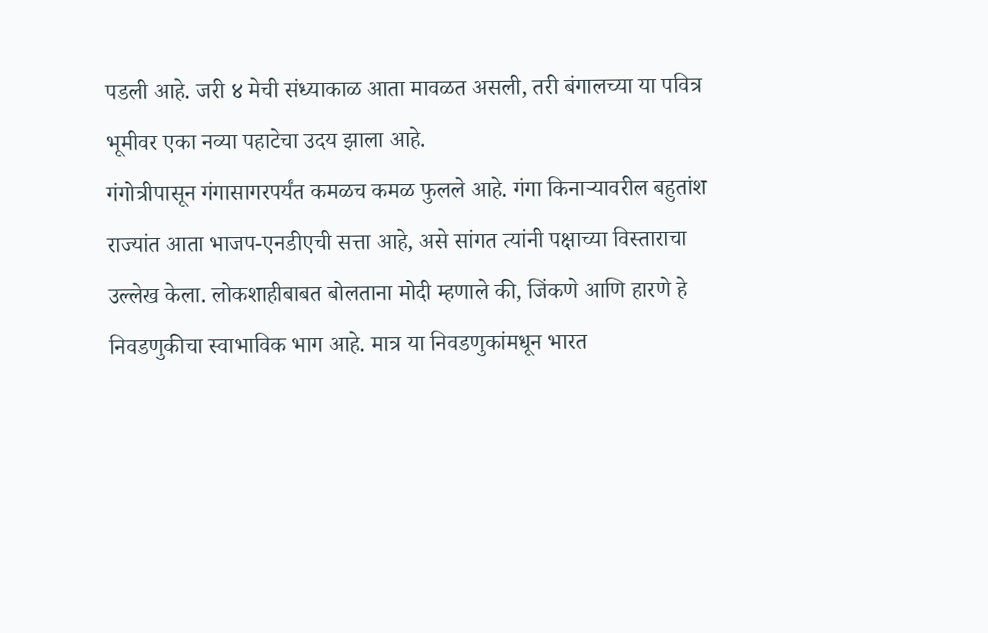पडली आहे. जरी ४ मेची संध्याकाळ आता मावळत असली, तरी बंगालच्या या पवित्र भूमीवर एका नव्या पहाटेचा उदय झाला आहे.
गंगोत्रीपासून गंगासागरपर्यंत कमळच कमळ फुलले आहे. गंगा किनाऱ्यावरील बहुतांश राज्यांत आता भाजप-एनडीएची सत्ता आहे, असे सांगत त्यांनी पक्षाच्या विस्ताराचा उल्लेख केला. लोकशाहीबाबत बोलताना मोदी म्हणाले की, जिंकणे आणि हारणे हे निवडणुकीचा स्वाभाविक भाग आहे. मात्र या निवडणुकांमधून भारत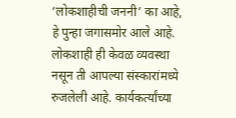‘लोकशाहीची जननी’ का आहे, हे पुन्हा जगासमोर आले आहे. लोकशाही ही केवळ व्यवस्था नसून ती आपल्या संस्कारांमध्ये रुजलेली आहे. कार्यकर्त्यांच्या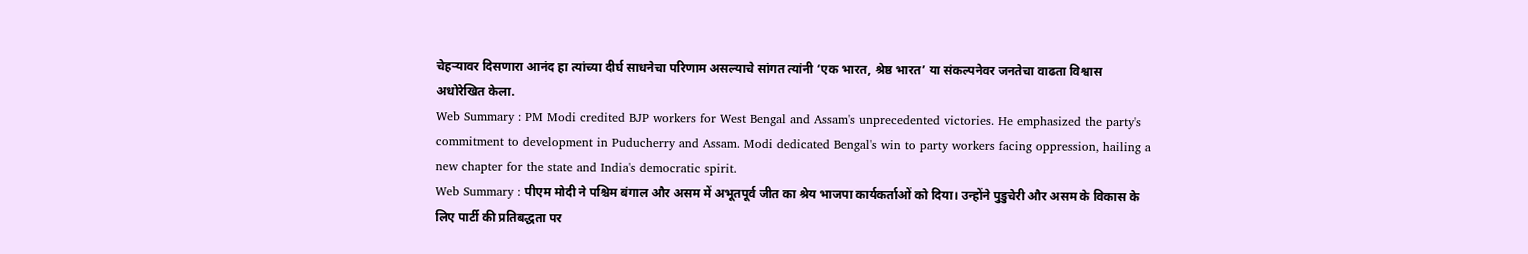चेहऱ्यावर दिसणारा आनंद हा त्यांच्या दीर्घ साधनेचा परिणाम असल्याचे सांगत त्यांनी ‘एक भारत, श्रेष्ठ भारत’ या संकल्पनेवर जनतेचा वाढता विश्वास अधोरेखित केला.
Web Summary : PM Modi credited BJP workers for West Bengal and Assam's unprecedented victories. He emphasized the party's commitment to development in Puducherry and Assam. Modi dedicated Bengal's win to party workers facing oppression, hailing a new chapter for the state and India's democratic spirit.
Web Summary : पीएम मोदी ने पश्चिम बंगाल और असम में अभूतपूर्व जीत का श्रेय भाजपा कार्यकर्ताओं को दिया। उन्होंने पुडुचेरी और असम के विकास के लिए पार्टी की प्रतिबद्धता पर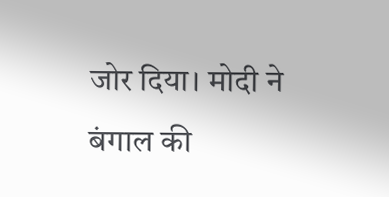जोर दिया। मोदी ने बंगाल की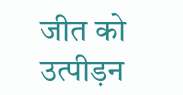जीत को उत्पीड़न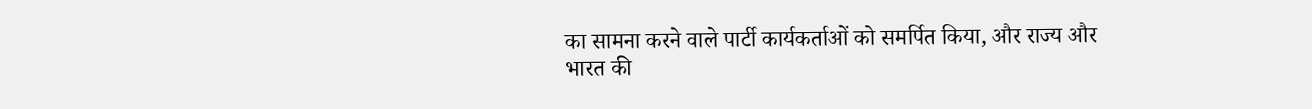का सामना करने वाले पार्टी कार्यकर्ताओं को समर्पित किया, और राज्य और भारत की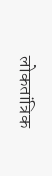लोकतांत्रिक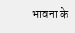भावना के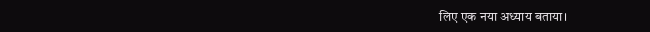लिए एक नया अध्याय बताया।